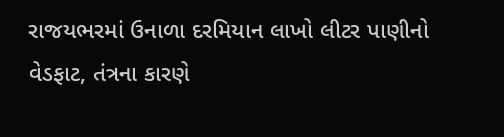રાજયભરમાં ઉનાળા દરમિયાન લાખો લીટર પાણીનો વેડફાટ, તંત્રના કારણે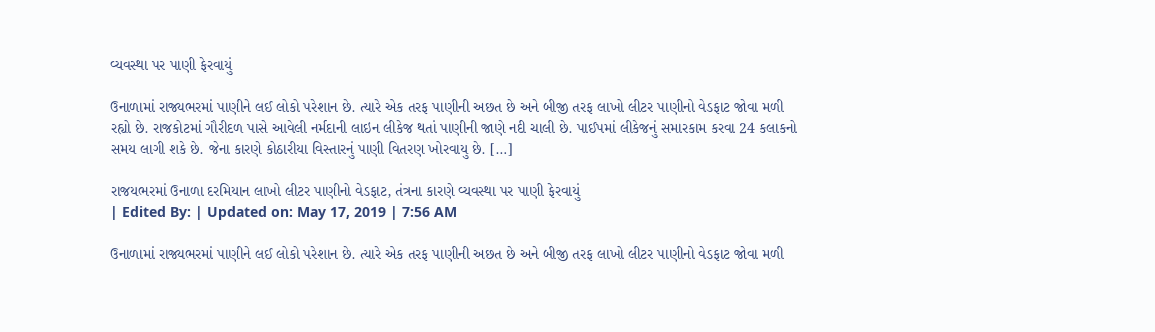વ્યવસ્થા પર પાણી ફેરવાયું

ઉનાળામાં રાજ્યભરમાં પાણીને લઈ લોકો પરેશાન છે. ત્યારે એક તરફ પાણીની અછત છે અને બીજી તરફ લાખો લીટર પાણીનો વેડફાટ જોવા મળી રહ્યો છે. રાજકોટમાં ગૌરીદળ પાસે આવેલી નર્મદાની લાઇન લીકેજ થતાં પાણીની જાણે નદી ચાલી છે. પાઈપમાં લીકેજનું સમારકામ કરવા 24 કલાકનો સમય લાગી શકે છે. જેના કારણે કોઠારીયા વિસ્તારનું પાણી વિતરણ ખોરવાયુ છે. […]

રાજયભરમાં ઉનાળા દરમિયાન લાખો લીટર પાણીનો વેડફાટ, તંત્રના કારણે વ્યવસ્થા પર પાણી ફેરવાયું
| Edited By: | Updated on: May 17, 2019 | 7:56 AM

ઉનાળામાં રાજ્યભરમાં પાણીને લઈ લોકો પરેશાન છે. ત્યારે એક તરફ પાણીની અછત છે અને બીજી તરફ લાખો લીટર પાણીનો વેડફાટ જોવા મળી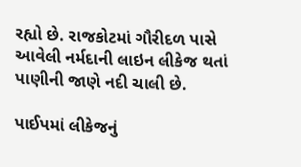રહ્યો છે. રાજકોટમાં ગૌરીદળ પાસે આવેલી નર્મદાની લાઇન લીકેજ થતાં પાણીની જાણે નદી ચાલી છે.

પાઈપમાં લીકેજનું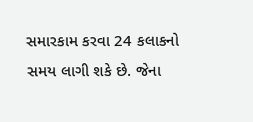સમારકામ કરવા 24 કલાકનો સમય લાગી શકે છે. જેના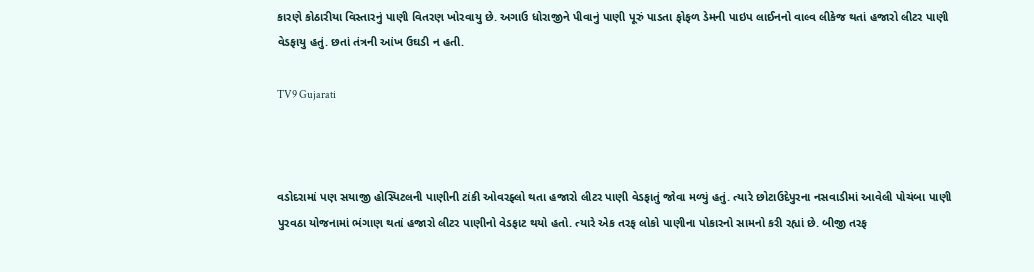કારણે કોઠારીયા વિસ્તારનું પાણી વિતરણ ખોરવાયુ છે. અગાઉ ધોરાજીને પીવાનું પાણી પૂરું પાડતા ફોફળ ડેમની પાઇપ લાઈનનો વાલ્વ લીકેજ થતાં હજારો લીટર પાણી વેડફાયુ હતું. છતાં તંત્રની આંખ ઉઘડી ન હતી.

TV9 Gujarati



વડોદરામાં પણ સયાજી હોસ્પિટલની પાણીની ટાંકી ઓવરફ્લો થતા હજારો લીટર પાણી વેડફાતું જોવા મળ્યું હતું. ત્યારે છોટાઉદેપુરના નસવાડીમાં આવેલી પોચંબા પાણી પુરવઠા યોજનામાં ભંગાણ થતાં હજારો લીટર પાણીનો વેડફાટ થયો હતો. ત્યારે એક તરફ લોકો પાણીના પોકારનો સામનો કરી રહ્યાં છે. બીજી તરફ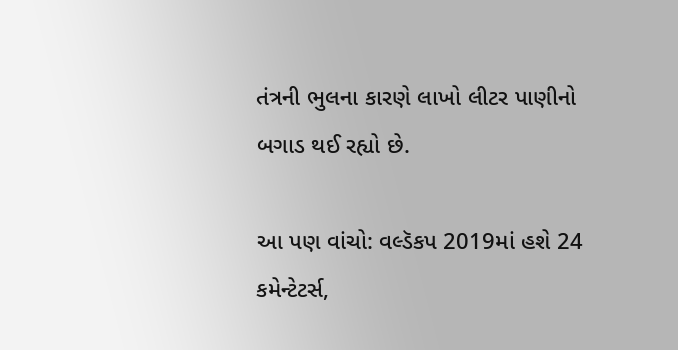તંત્રની ભુલના કારણે લાખો લીટર પાણીનો બગાડ થઈ રહ્યો છે.

આ પણ વાંચો: વલ્ડૅકપ 2019માં હશે 24 કમેન્ટેટર્સ,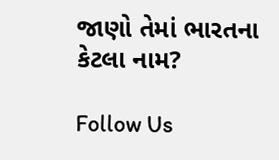જાણો તેમાં ભારતના કેટલા નામ?

Follow Us